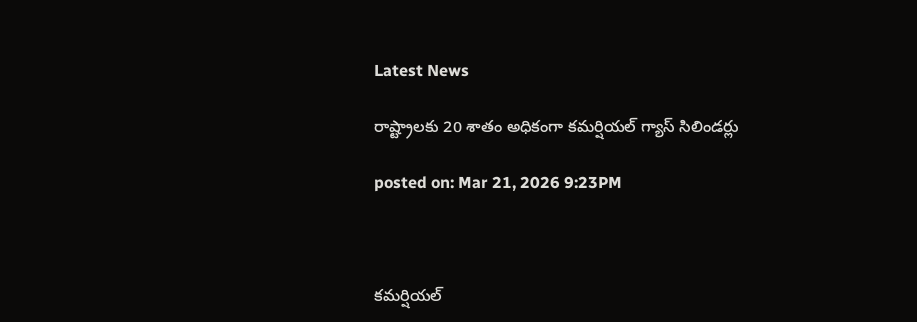Latest News

రాష్ట్రాలకు 20 శాతం అధికంగా కమర్షియల్ గ్యాస్ సిలిండర్లు

posted on: Mar 21, 2026 9:23PM



కమర్షియల్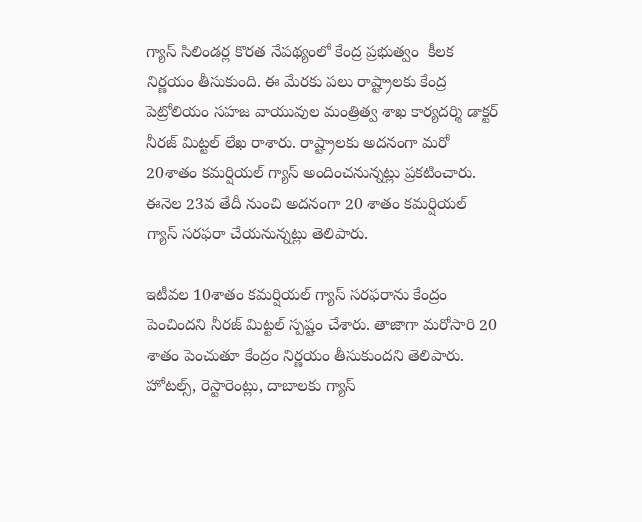గ్యాస్ సిలిండర్ల కొరత నేపథ్యంలో కేంద్ర ప్రభుత్వం  కీలక నిర్ణయం తీసుకుంది. ఈ మేరకు పలు రాష్ట్రాలకు కేంద్ర పెట్రోలియం సహజ వాయువుల మంత్రిత్వ శాఖ కార్యదర్శి డాక్టర్ నీరజ్ మిట్టల్ లేఖ రాశారు. రాష్ట్రాలకు అదనంగా మరో 20శాతం కమర్షియల్ గ్యాస్ అందించనున్నట్లు ప్రకటించారు. ఈనెల 23వ తేదీ నుంచి అదనంగా 20 శాతం కమర్షియల్ గ్యాస్ సరఫరా చేయనున్నట్లు తెలిపారు.

ఇటీవల 10శాతం కమర్షియల్ గ్యాస్ సరఫరాను కేంద్రం పెంచిందని నీరజ్ మిట్టల్ స్పష్టం చేశారు. తాజాగా మరోసారి 20 శాతం పెంచుతూ కేంద్రం నిర్ణయం తీసుకుందని తెలిపారు. హోటల్స్, రెస్టారెంట్లు, దాబాలకు గ్యాస్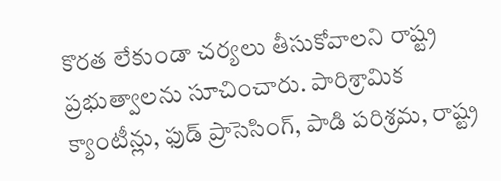కొరత లేకుండా చర్యలు తీసుకోవాలని రాష్ట్ర ప్రభుత్వాలను సూచించారు. పారిశ్రామిక క్యాంటీన్లు, ఫుడ్ ప్రాసెసింగ్, పాడి పరిశ్రమ, రాష్ట్ర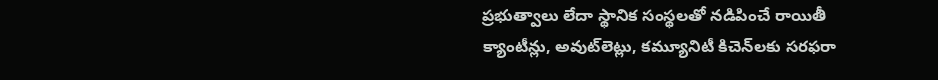ప్రభుత్వాలు లేదా స్థానిక సంస్థలతో నడిపించే రాయితీ క్యాంటీన్లు, అవుట్‌లెట్లు, కమ్యూనిటీ కిచెన్‌లకు సరఫరా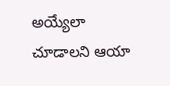అయ్యేలా చూడాలని ఆయా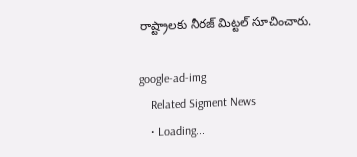రాష్ట్రాలకు నీరజ్ మిట్టల్ సూచించారు.

google-ad-img
    Related Sigment News
    • Loading...